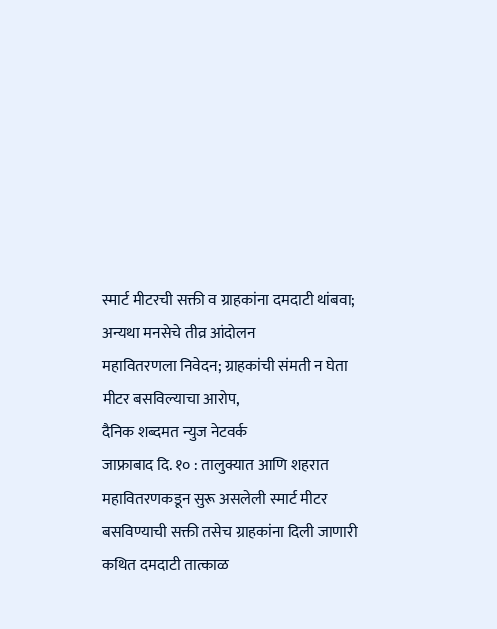स्मार्ट मीटरची सक्ती व ग्राहकांना दमदाटी थांबवा; अन्यथा मनसेचे तीव्र आंदोलन
महावितरणला निवेदन; ग्राहकांची संमती न घेता मीटर बसविल्याचा आरोप,
दैनिक शब्दमत न्युज नेटवर्क
जाफ्राबाद दि. १० : तालुक्यात आणि शहरात महावितरणकडून सुरू असलेली स्मार्ट मीटर बसविण्याची सक्ती तसेच ग्राहकांना दिली जाणारी कथित दमदाटी तात्काळ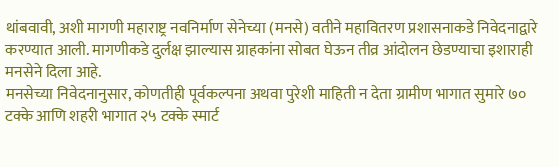थांबवावी, अशी मागणी महाराष्ट्र नवनिर्माण सेनेच्या (मनसे) वतीने महावितरण प्रशासनाकडे निवेदनाद्वारे करण्यात आली. मागणीकडे दुर्लक्ष झाल्यास ग्राहकांना सोबत घेऊन तीव्र आंदोलन छेडण्याचा इशाराही मनसेने दिला आहे.
मनसेच्या निवेदनानुसार, कोणतीही पूर्वकल्पना अथवा पुरेशी माहिती न देता ग्रामीण भागात सुमारे ७० टक्के आणि शहरी भागात २५ टक्के स्मार्ट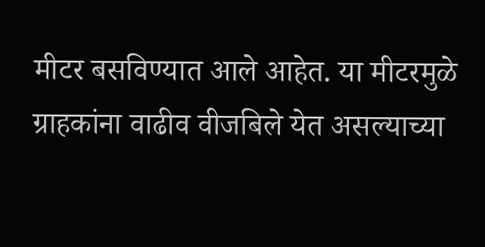मीटर बसविण्यात आले आहेत. या मीटरमुळे ग्राहकांना वाढीव वीजबिले येत असल्याच्या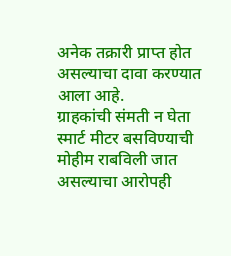अनेक तक्रारी प्राप्त होत असल्याचा दावा करण्यात आला आहे.
ग्राहकांची संमती न घेता स्मार्ट मीटर बसविण्याची मोहीम राबविली जात असल्याचा आरोपही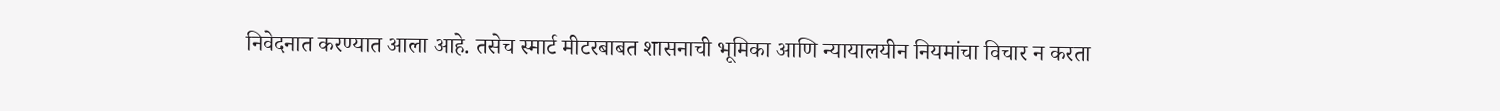निवेदनात करण्यात आला आहे. तसेच स्मार्ट मीटरबाबत शासनाची भूमिका आणि न्यायालयीन नियमांचा विचार न करता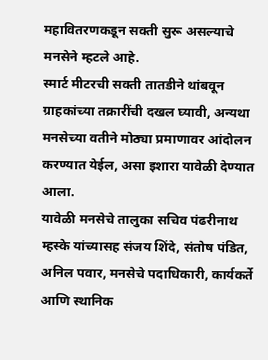महावितरणकडून सक्ती सुरू असल्याचे मनसेने म्हटले आहे.
स्मार्ट मीटरची सक्ती तातडीने थांबवून ग्राहकांच्या तक्रारींची दखल घ्यावी, अन्यथा मनसेच्या वतीने मोठ्या प्रमाणावर आंदोलन करण्यात येईल, असा इशारा यावेळी देण्यात आला.
यावेळी मनसेचे तालुका सचिव पंढरीनाथ म्हस्के यांच्यासह संजय शिंदे, संतोष पंडित, अनिल पवार, मनसेचे पदाधिकारी, कार्यकर्ते आणि स्थानिक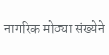नागरिक मोठ्या संख्येने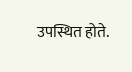उपस्थित होते.